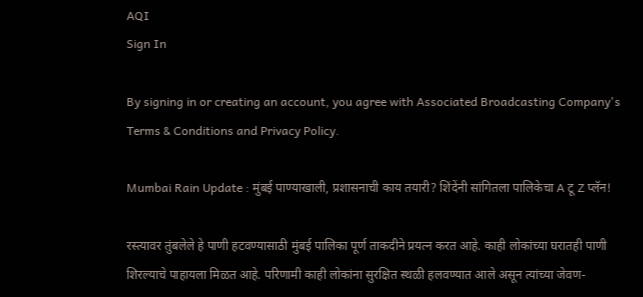AQI
Sign In

By signing in or creating an account, you agree with Associated Broadcasting Company's Terms & Conditions and Privacy Policy.

Mumbai Rain Update : मुंबई पाण्याखाली, प्रशासनाची काय तयारी? शिंदेंनी सांगितला पालिकेचा A टू Z प्लॅन!

रस्त्यावर तुंबलेले हे पाणी हटवण्यासाठी मुंबई पालिका पूर्ण ताकदीने प्रयत्न करत आहे. काही लोकांच्या घरातही पाणी शिरल्याचे पाहायला मिळत आहे. परिणामी काही लोकांना सुरक्षित स्थळी हलवण्यात आले असून त्यांच्या जेवण-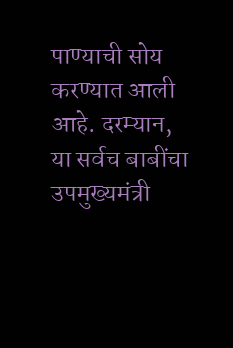पाण्याची सोय करण्यात आली आहे. दरम्यान, या सर्वच बाबींचा उपमुख्यमंत्री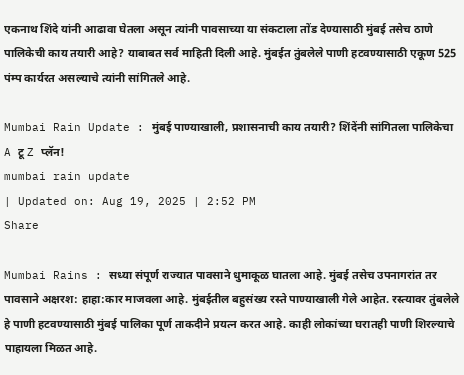एकनाथ शिंदे यांनी आढावा घेतला असून त्यांनी पावसाच्या या संकटाला तोंड देण्यासाठी मुंबई तसेच ठाणे पालिकेची काय तयारी आहे? याबाबत सर्व माहिती दिली आहे. मुंबईत तुंबलेले पाणी हटवण्यासाठी एकूण 525 पंम्प कार्यरत असल्याचे त्यांनी सांगितले आहे.

Mumbai Rain Update : मुंबई पाण्याखाली, प्रशासनाची काय तयारी? शिंदेंनी सांगितला पालिकेचा A टू Z प्लॅन!
mumbai rain update
| Updated on: Aug 19, 2025 | 2:52 PM
Share

Mumbai Rains : सध्या संपूर्ण राज्यात पावसाने धुमाकूळ घातला आहे. मुंबई तसेच उपनागरांत तर पावसाने अक्षरश: हाहा:कार माजवला आहे. मुंबईतील बहुसंख्य रस्ते पाण्याखाली गेले आहेत. रस्त्यावर तुंबलेले हे पाणी हटवण्यासाठी मुंबई पालिका पूर्ण ताकदीने प्रयत्न करत आहे. काही लोकांच्या घरातही पाणी शिरल्याचे पाहायला मिळत आहे.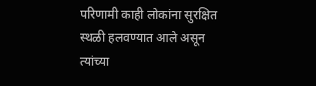परिणामी काही लोकांना सुरक्षित स्थळी हलवण्यात आले असून त्यांच्या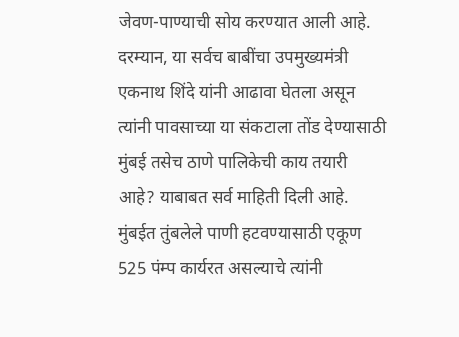जेवण-पाण्याची सोय करण्यात आली आहे. दरम्यान, या सर्वच बाबींचा उपमुख्यमंत्री एकनाथ शिंदे यांनी आढावा घेतला असून त्यांनी पावसाच्या या संकटाला तोंड देण्यासाठी मुंबई तसेच ठाणे पालिकेची काय तयारी आहे? याबाबत सर्व माहिती दिली आहे. मुंबईत तुंबलेले पाणी हटवण्यासाठी एकूण 525 पंम्प कार्यरत असल्याचे त्यांनी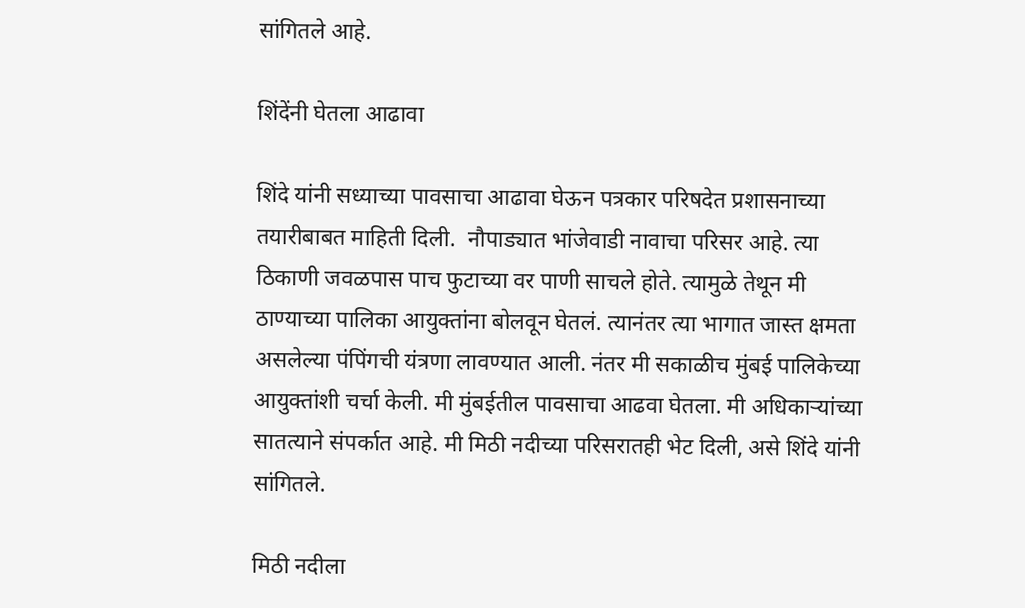सांगितले आहे.

शिंदेंनी घेतला आढावा

शिंदे यांनी सध्याच्या पावसाचा आढावा घेऊन पत्रकार परिषदेत प्रशासनाच्या तयारीबाबत माहिती दिली.  नौपाड्यात भांजेवाडी नावाचा परिसर आहे. त्या ठिकाणी जवळपास पाच फुटाच्या वर पाणी साचले होते. त्यामुळे तेथून मी ठाण्याच्या पालिका आयुक्तांना बोलवून घेतलं. त्यानंतर त्या भागात जास्त क्षमता असलेल्या पंपिंगची यंत्रणा लावण्यात आली. नंतर मी सकाळीच मुंबई पालिकेच्या आयुक्तांशी चर्चा केली. मी मुंबईतील पावसाचा आढवा घेतला. मी अधिकाऱ्यांच्या सातत्याने संपर्कात आहे. मी मिठी नदीच्या परिसरातही भेट दिली, असे शिंदे यांनी सांगितले.

मिठी नदीला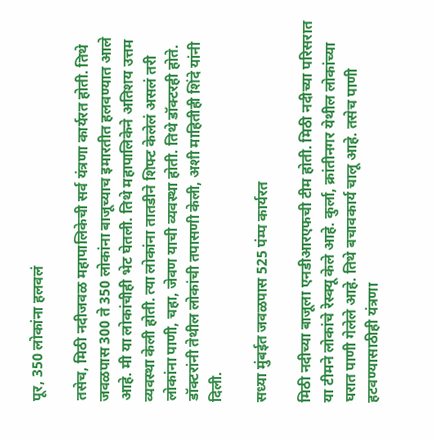पूर, 350 लोकांना हलवलं

तसेच, मिठी नदीजवळ महापालिकेची सर्व यंत्रणा कार्यरत होती. तिथे जवळपास 300 ते 350 लोकांना बाजूच्याच इमारतीत हलवण्यात आले आहे. मी या लोकांचीही भेट घेतली. तिथे महापालिकेने अतिशय उत्तम व्यवस्था केली होती. त्या लोकांना तातडीने शिफ्ट केलेलं असलं तरी लोकांना पाणी, चहा, जेवण याची व्यवस्था होती. तिथे डॉक्टरही होते. डॉक्टरांनी तेथील लोकांची तपासणी केली, अशी माहितीही शिंदे यांनी दिली.

सध्या मुंबईत जवळपास 525 पंम्प कार्यरत

मिठी नदीच्या बाजूला एनडीआरएफची टीम होती. मिठी नदीच्या परिसरात या टीमने लोकांचे रेस्क्यू केले आहे. कुर्ला, क्रांतीनगर येथील लोकांच्या घरात पाणी गेलेले आहे. तिथे बचावकार्य चालू आहे. तसेच पाणी हटवण्यासाठीही यंत्रणा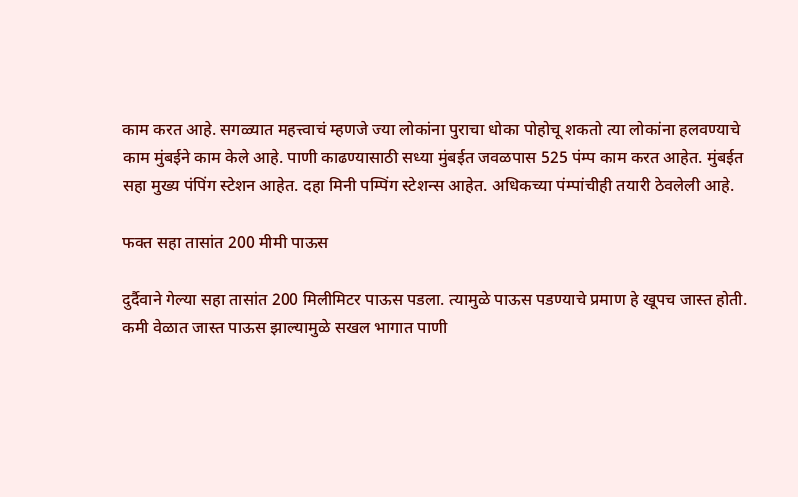काम करत आहे. सगळ्यात महत्त्वाचं म्हणजे ज्या लोकांना पुराचा धोका पोहोचू शकतो त्या लोकांना हलवण्याचे काम मुंबईने काम केले आहे. पाणी काढण्यासाठी सध्या मुंबईत जवळपास 525 पंम्प काम करत आहेत. मुंबईत सहा मुख्य पंपिंग स्टेशन आहेत. दहा मिनी पम्पिंग स्टेशन्स आहेत. अधिकच्या पंम्पांचीही तयारी ठेवलेली आहे.

फक्त सहा तासांत 200 मीमी पाऊस

दुर्दैवाने गेल्या सहा तासांत 200 मिलीमिटर पाऊस पडला. त्यामुळे पाऊस पडण्याचे प्रमाण हे खूपच जास्त होती. कमी वेळात जास्त पाऊस झाल्यामुळे सखल भागात पाणी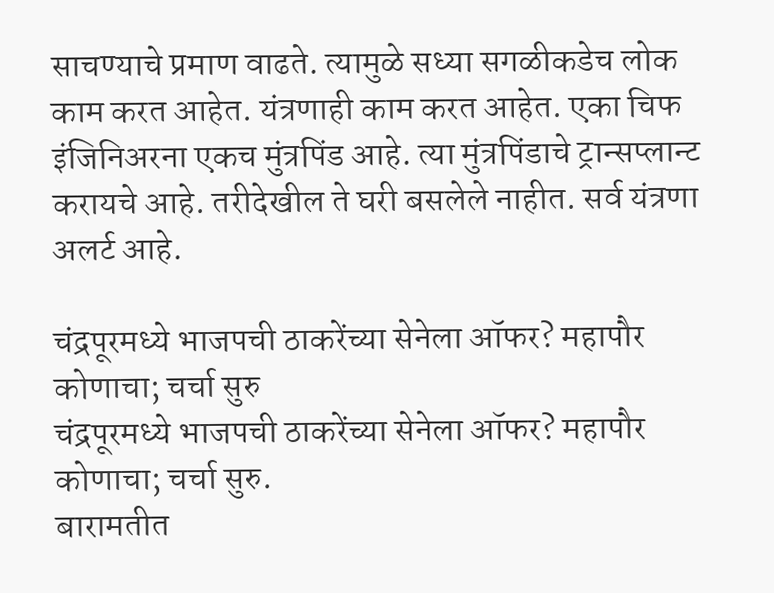साचण्याचे प्रमाण वाढते. त्यामुळे सध्या सगळीकडेच लोक काम करत आहेत. यंत्रणाही काम करत आहेत. एका चिफ इंजिनिअरना एकच मुंत्रपिंड आहे. त्या मुंत्रपिंडाचे ट्रान्सप्लान्ट करायचे आहे. तरीदेखील ते घरी बसलेले नाहीत. सर्व यंत्रणा अलर्ट आहे.

चंद्रपूरमध्ये भाजपची ठाकरेंच्या सेनेला ऑफर? महापौर कोणाचा; चर्चा सुरु
चंद्रपूरमध्ये भाजपची ठाकरेंच्या सेनेला ऑफर? महापौर कोणाचा; चर्चा सुरु.
बारामतीत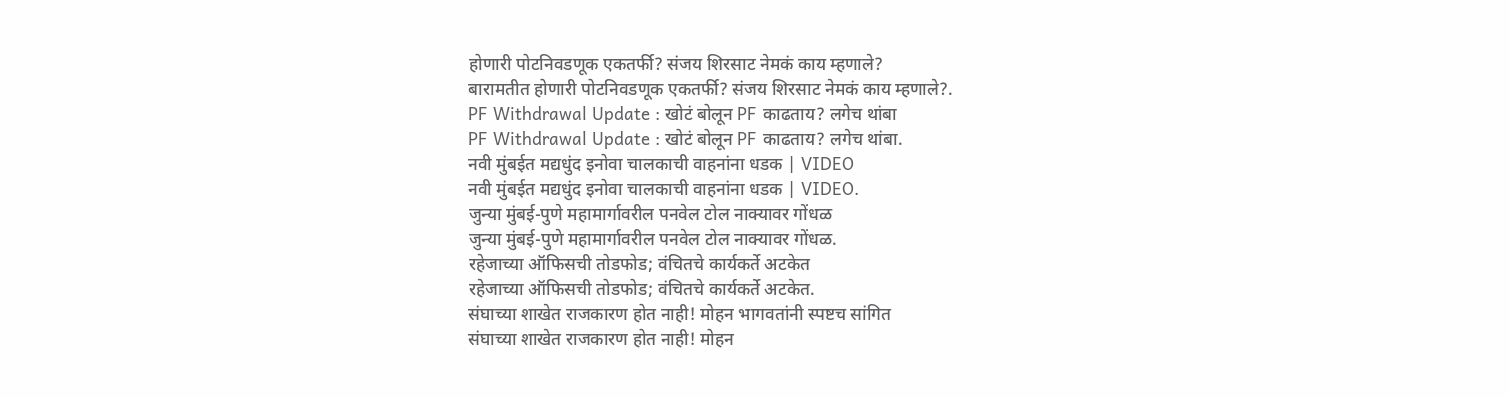होणारी पोटनिवडणूक एकतर्फी? संजय शिरसाट नेमकं काय म्हणाले?
बारामतीत होणारी पोटनिवडणूक एकतर्फी? संजय शिरसाट नेमकं काय म्हणाले?.
PF Withdrawal Update : खोटं बोलून PF काढताय? लगेच थांबा
PF Withdrawal Update : खोटं बोलून PF काढताय? लगेच थांबा.
नवी मुंबईत मद्यधुंद इनोवा चालकाची वाहनांना धडक | VIDEO
नवी मुंबईत मद्यधुंद इनोवा चालकाची वाहनांना धडक | VIDEO.
जुन्या मुंबई-पुणे महामार्गावरील पनवेल टोल नाक्यावर गोंधळ
जुन्या मुंबई-पुणे महामार्गावरील पनवेल टोल नाक्यावर गोंधळ.
रहेजाच्या ऑफिसची तोडफोड; वंचितचे कार्यकर्ते अटकेत
रहेजाच्या ऑफिसची तोडफोड; वंचितचे कार्यकर्ते अटकेत.
संघाच्या शाखेत राजकारण होत नाही! मोहन भागवतांनी स्पष्टच सांगित
संघाच्या शाखेत राजकारण होत नाही! मोहन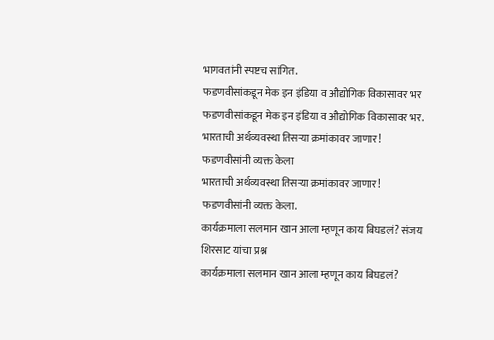भागवतांनी स्पष्टच सांगित.
फडणवीसांकडून मेक इन इंडिया व औद्योगिक विकासावर भर
फडणवीसांकडून मेक इन इंडिया व औद्योगिक विकासावर भर.
भारताची अर्थव्यवस्था तिसऱ्या क्रमांकावर जाणार! फडणवीसांनी व्यक्त केला
भारताची अर्थव्यवस्था तिसऱ्या क्रमांकावर जाणार! फडणवीसांनी व्यक्त केला.
कार्यक्रमाला सलमान खान आला म्हणून काय बिघडलं? संजय शिरसाट यांचा प्रश्न
कार्यक्रमाला सलमान खान आला म्हणून काय बिघडलं?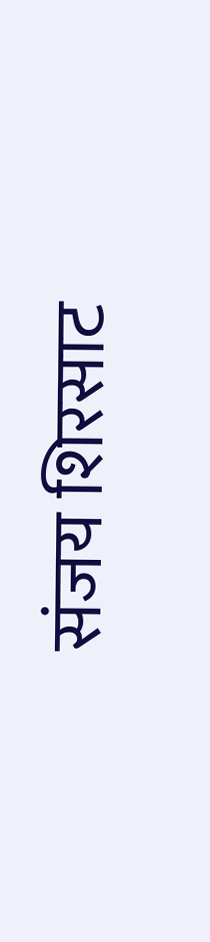संजय शिरसाट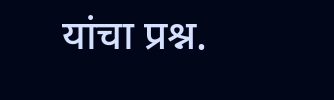यांचा प्रश्न.